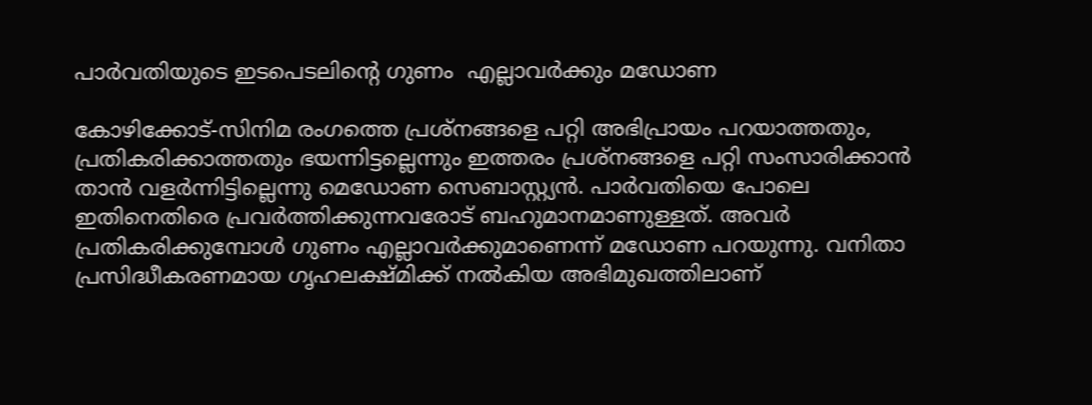പാര്‍വതിയുടെ ഇടപെടലിന്റെ ഗുണം  എല്ലാവര്‍ക്കും മഡോണ

കോഴിക്കോട്-സിനിമ രംഗത്തെ പ്രശ്‌നങ്ങളെ പറ്റി അഭിപ്രായം പറയാത്തതും, പ്രതികരിക്കാത്തതും ഭയന്നിട്ടല്ലെന്നും ഇത്തരം പ്രശ്‌നങ്ങളെ പറ്റി സംസാരിക്കാന്‍ താന്‍ വളര്‍ന്നിട്ടില്ലെന്നു മെഡോണ സെബാസ്റ്റ്യന്‍. പാര്‍വതിയെ പോലെ ഇതിനെതിരെ പ്രവര്‍ത്തിക്കുന്നവരോട് ബഹുമാനമാണുള്ളത്. അവര്‍ പ്രതികരിക്കുമ്പോള്‍ ഗുണം എല്ലാവര്‍ക്കുമാണെന്ന് മഡോണ പറയുന്നു. വനിതാ പ്രസിദ്ധീകരണമായ ഗൃഹലക്ഷ്മിക്ക് നല്‍കിയ അഭിമുഖത്തിലാണ്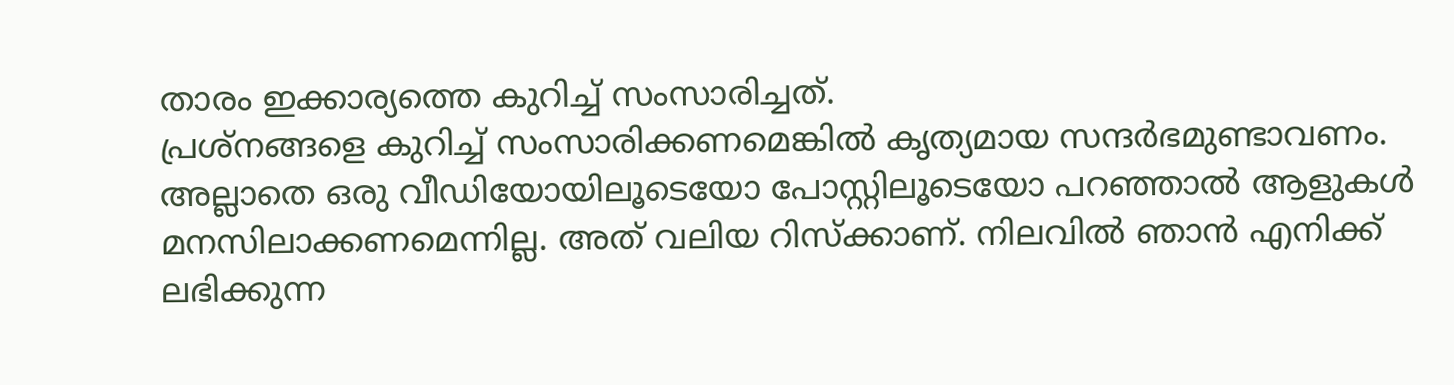താരം ഇക്കാര്യത്തെ കുറിച്ച് സംസാരിച്ചത്.
പ്രശ്‌നങ്ങളെ കുറിച്ച് സംസാരിക്കണമെങ്കില്‍ കൃത്യമായ സന്ദര്‍ഭമുണ്ടാവണം. അല്ലാതെ ഒരു വീഡിയോയിലൂടെയോ പോസ്റ്റിലൂടെയോ പറഞ്ഞാല്‍ ആളുകള്‍ മനസിലാക്കണമെന്നില്ല. അത് വലിയ റിസ്‌ക്കാണ്. നിലവില്‍ ഞാന്‍ എനിക്ക് ലഭിക്കുന്ന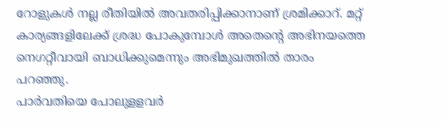റോളുകള്‍ നല്ല രീതിയില്‍ അവതരിപ്പിക്കാനാണ് ശ്രമിക്കാറ്. മറ്റ് കാര്യങ്ങളിലേക്ക് ശ്രദ്ധ പോകുമ്പോള്‍ അതെന്റെ അഭിനയത്തെ നെഗറ്റീവായി ബാധിക്കുമെന്നും അഭിമുഖത്തില്‍ താരം പറഞ്ഞു.
പാര്‍വതിയെ പോലുളളവര്‍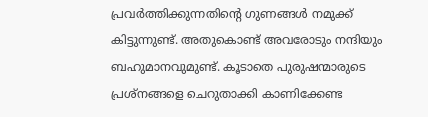പ്രവര്‍ത്തിക്കുന്നതിന്റെ ഗുണങ്ങള്‍ നമുക്ക് കിട്ടുന്നുണ്ട്. അതുകൊണ്ട് അവരോടും നന്ദിയും ബഹുമാനവുമുണ്ട്. കൂടാതെ പുരുഷന്മാരുടെ പ്രശ്‌നങ്ങളെ ചെറുതാക്കി കാണിക്കേണ്ട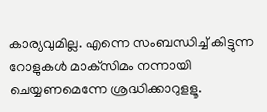കാര്യവുമില്ല. എന്നെ സംബന്ധിച്ച് കിട്ടുന്ന റോളുകള്‍ മാക്‌സിമം നന്നായി ചെയ്യണമെന്നേ ശ്രദ്ധിക്കാറുളളൂ.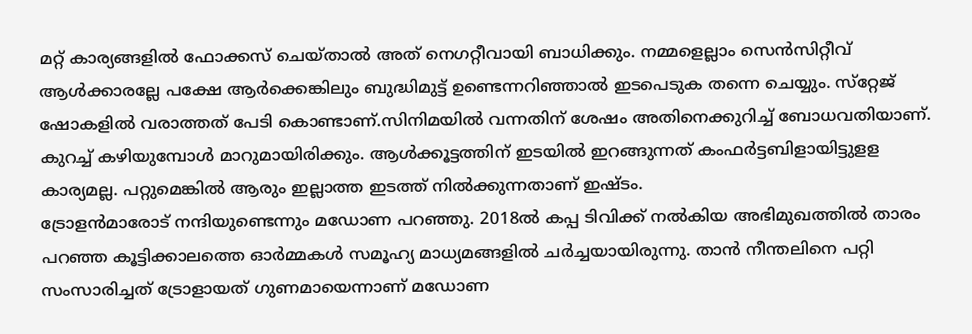മറ്റ് കാര്യങ്ങളില്‍ ഫോക്കസ് ചെയ്താല്‍ അത് നെഗറ്റീവായി ബാധിക്കും. നമ്മളെല്ലാം സെന്‍സിറ്റീവ് ആള്‍ക്കാരല്ലേ പക്ഷേ ആര്‍ക്കെങ്കിലും ബുദ്ധിമുട്ട് ഉണ്ടെന്നറിഞ്ഞാല്‍ ഇടപെടുക തന്നെ ചെയ്യും. സ്‌റ്റേജ് ഷോകളില്‍ വരാത്തത് പേടി കൊണ്ടാണ്.സിനിമയില്‍ വന്നതിന് ശേഷം അതിനെക്കുറിച്ച് ബോധവതിയാണ്. കുറച്ച് കഴിയുമ്പോള്‍ മാറുമായിരിക്കും. ആള്‍ക്കൂട്ടത്തിന് ഇടയില്‍ ഇറങ്ങുന്നത് കംഫര്‍ട്ടബിളായിട്ടുളള കാര്യമല്ല. പറ്റുമെങ്കില്‍ ആരും ഇല്ലാത്ത ഇടത്ത് നില്‍ക്കുന്നതാണ് ഇഷ്ടം.
ട്രോളന്‍മാരോട് നന്ദിയുണ്ടെന്നും മഡോണ പറഞ്ഞു. 2018ല്‍ കപ്പ ടിവിക്ക് നല്‍കിയ അഭിമുഖത്തില്‍ താരം പറഞ്ഞ കൂട്ടിക്കാലത്തെ ഓര്‍മ്മകള്‍ സമൂഹ്യ മാധ്യമങ്ങളില്‍ ചര്‍ച്ചയായിരുന്നു. താന്‍ നീന്തലിനെ പറ്റി സംസാരിച്ചത് ട്രോളായത് ഗുണമായെന്നാണ് മഡോണ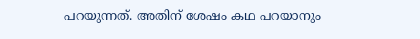പറയുന്നത്. അതിന് ശേഷം കഥ പറയാനും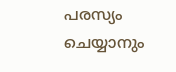പരസ്യം ചെയ്യാനും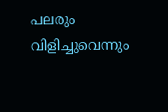പലരും വിളിച്ചുവെന്നും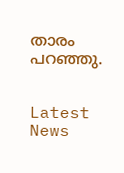താരം പറഞ്ഞു.


Latest News